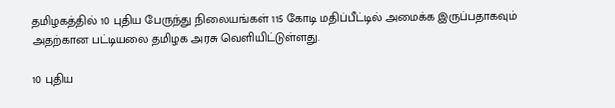தமிழகத்தில் 10 புதிய பேருந்து நிலையங்கள் 115 கோடி மதிப்பீட்டில் அமைக்க இருப்பதாகவும் அதற்கான பட்டியலை தமிழக அரசு வெளியிட்டுள்ளது.

10 புதிய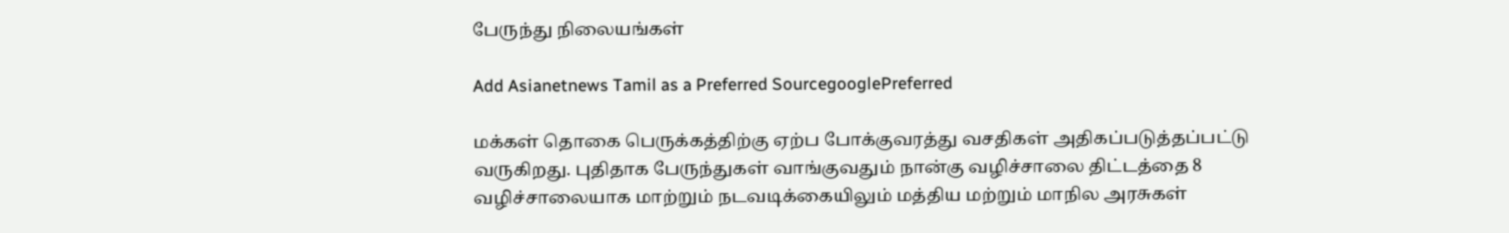பேருந்து நிலையங்கள்

Add Asianetnews Tamil as a Preferred SourcegooglePreferred

மக்கள் தொகை பெருக்கத்திற்கு ஏற்ப போக்குவரத்து வசதிகள் அதிகப்படுத்தப்பட்டு வருகிறது. புதிதாக பேருந்துகள் வாங்குவதும் நான்கு வழிச்சாலை திட்டத்தை 8 வழிச்சாலையாக மாற்றும் நடவடிக்கையிலும் மத்திய மற்றும் மாநில அரசுகள்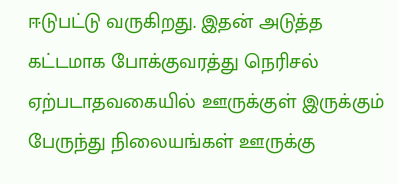ஈடுபட்டு வருகிறது. இதன் அடுத்த கட்டமாக போக்குவரத்து நெரிசல் ஏற்படாதவகையில் ஊருக்குள் இருக்கும் பேருந்து நிலையங்கள் ஊருக்கு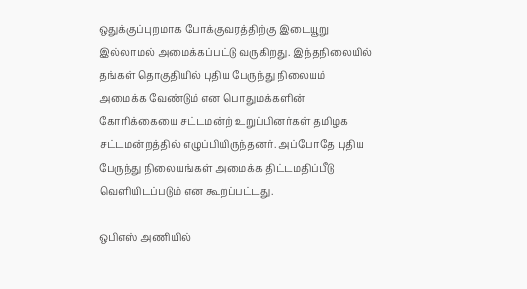ஒதுக்குப்புறமாக போக்குவரத்திற்கு இடையூறு இல்லாமல் அமைக்கப்பட்டு வருகிறது. இந்தநிலையில் தங்கள் தொகுதியில் புதிய பேருந்து நிலையம் அமைக்க வேண்டும் என பொதுமக்களின் கோரிக்கையை சட்டமன்ற் உறுப்பினர்கள் தமிழக சட்டமன்றத்தில் எழுப்பியிருந்தனர். அப்போதே புதிய பேருந்து நிலையங்கள் அமைக்க திட்டமதிப்பீடு வெளியிடப்படும் என கூறப்பட்டது.

ஒபிஎஸ் அணியில்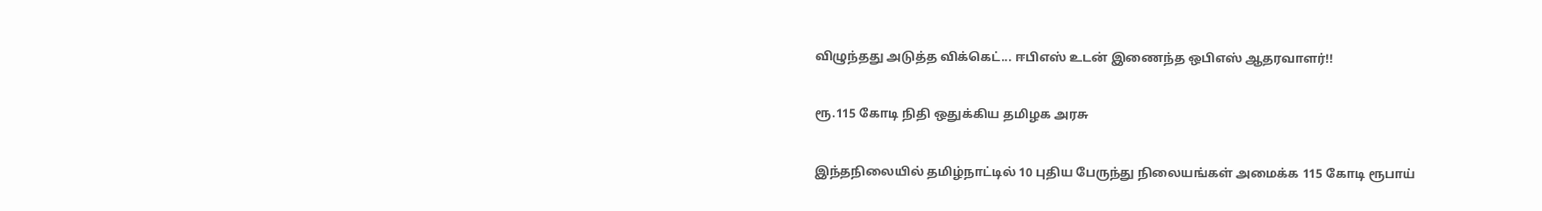விழுந்தது அடுத்த விக்கெட்... ஈபிஎஸ் உடன் இணைந்த ஒபிஎஸ் ஆதரவாளர்!!

ரூ.115 கோடி நிதி ஒதுக்கிய தமிழக அரசு

இந்தநிலையில் தமிழ்நாட்டில் 10 புதிய பேருந்து நிலையங்கள் அமைக்க 115 கோடி ரூபாய்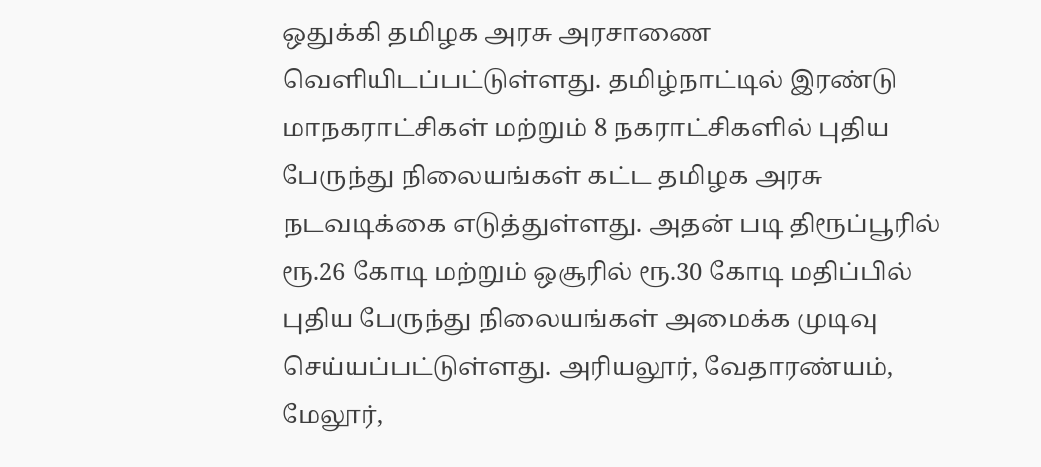ஒதுக்கி தமிழக அரசு அரசாணை வெளியிடப்பட்டுள்ளது. தமிழ்நாட்டில் இரண்டு மாநகராட்சிகள் மற்றும் 8 நகராட்சிகளில் புதிய பேருந்து நிலையங்கள் கட்ட தமிழக அரசு நடவடிக்கை எடுத்துள்ளது. அதன் படி திரூப்பூரில் ரூ.26 கோடி மற்றும் ஒசூரில் ரூ.30 கோடி மதிப்பில் புதிய பேருந்து நிலையங்கள் அமைக்க முடிவு செய்யப்பட்டுள்ளது. அரியலூர், வேதாரண்யம், மேலூர்,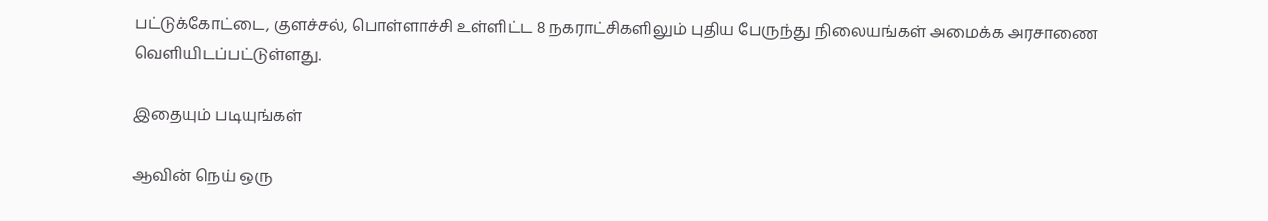பட்டுக்கோட்டை, குளச்சல், பொள்ளாச்சி உள்ளிட்ட 8 நகராட்சிகளிலும் புதிய பேருந்து நிலையங்கள் அமைக்க அரசாணை வெளியிடப்பட்டுள்ளது.

இதையும் படியுங்கள்

ஆவின் நெய் ஒரு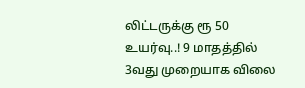லிட்டருக்கு ரூ 50 உயர்வு..! 9 மாதத்தில் 3வது முறையாக விலை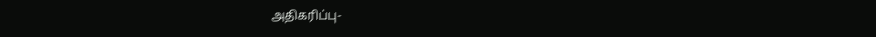அதிகரிப்பு-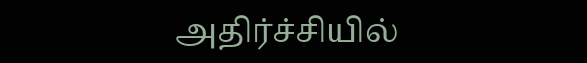அதிர்ச்சியில்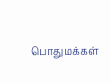பொதுமக்கள்